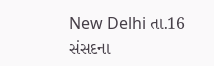New Delhi તા.16
સંસદના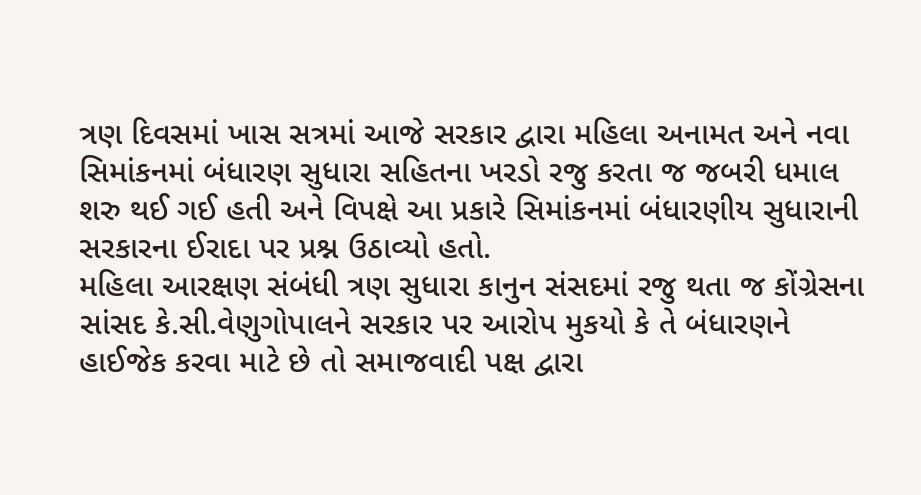ત્રણ દિવસમાં ખાસ સત્રમાં આજે સરકાર દ્વારા મહિલા અનામત અને નવા સિમાંકનમાં બંધારણ સુધારા સહિતના ખરડો રજુ કરતા જ જબરી ધમાલ શરુ થઈ ગઈ હતી અને વિપક્ષે આ પ્રકારે સિમાંકનમાં બંધારણીય સુધારાની સરકારના ઈરાદા પર પ્રશ્ન ઉઠાવ્યો હતો.
મહિલા આરક્ષણ સંબંધી ત્રણ સુધારા કાનુન સંસદમાં રજુ થતા જ કોંગ્રેસના સાંસદ કે.સી.વેણુગોપાલને સરકાર પર આરોપ મુકયો કે તે બંધારણને હાઈજેક કરવા માટે છે તો સમાજવાદી પક્ષ દ્વારા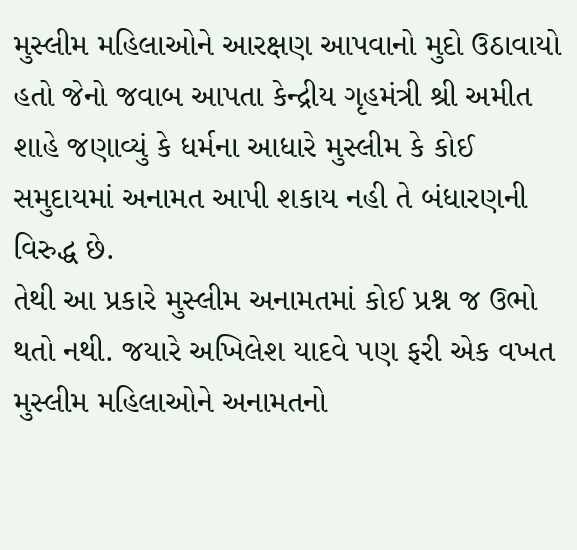મુસ્લીમ મહિલાઓને આરક્ષણ આપવાનો મુદો ઉઠાવાયો હતો જેનો જવાબ આપતા કેન્દ્રીય ગૃહમંત્રી શ્રી અમીત શાહે જણાવ્યું કે ધર્મના આધારે મુસ્લીમ કે કોઈ સમુદાયમાં અનામત આપી શકાય નહી તે બંધારણની વિરુદ્ધ છે.
તેથી આ પ્રકારે મુસ્લીમ અનામતમાં કોઈ પ્રશ્ન જ ઉભો થતો નથી. જયારે અખિલેશ યાદવે પણ ફરી એક વખત મુસ્લીમ મહિલાઓને અનામતનો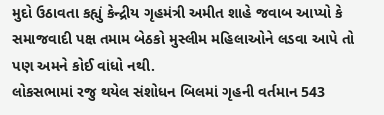મુદો ઉઠાવતા કહ્યું કેન્દ્રીય ગૃહમંત્રી અમીત શાહે જવાબ આપ્યો કે સમાજવાદી પક્ષ તમામ બેઠકો મુસ્લીમ મહિલાઓને લડવા આપે તો પણ અમને કોઈ વાંધો નથી.
લોકસભામાં રજુ થયેલ સંશોધન બિલમાં ગૃહની વર્તમાન 543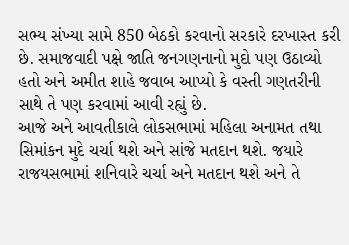સભ્ય સંખ્યા સામે 850 બેઠકો કરવાનો સરકારે દરખાસ્ત કરી છે. સમાજવાદી પક્ષે જાતિ જનગણનાનો મુદો પણ ઉઠાવ્યો હતો અને અમીત શાહે જવાબ આપ્યો કે વસ્તી ગણતરીની સાથે તે પણ કરવામાં આવી રહ્યું છે.
આજે અને આવતીકાલે લોકસભામાં મહિલા અનામત તથા સિમાંકન મુદે ચર્ચા થશે અને સાંજે મતદાન થશે. જયારે રાજયસભામાં શનિવારે ચર્ચા અને મતદાન થશે અને તે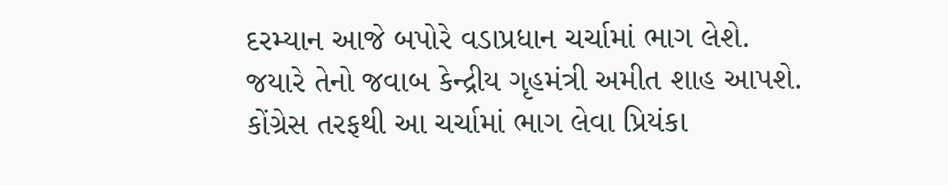દરમ્યાન આજે બપોરે વડાપ્રધાન ચર્ચામાં ભાગ લેશે.
જયારે તેનો જવાબ કેન્દ્રીય ગૃહમંત્રી અમીત શાહ આપશે. કોંગ્રેસ તરફથી આ ચર્ચામાં ભાગ લેવા પ્રિયંકા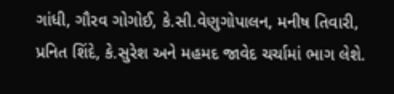ગાંધી, ગૌરવ ગોગોઈ, કે.સી.વેણુગોપાલન, મનીષ તિવારી, પ્રનિત શિંદે, કે.સુરેશ અને મહમદ જાવેદ ચર્ચામાં ભાગ લેશે.